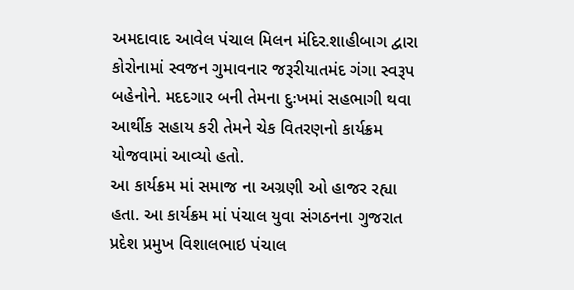અમદાવાદ આવેલ પંચાલ મિલન મંદિર.શાહીબાગ દ્વારા કોરોનામાં સ્વજન ગુમાવનાર જરૂરીયાતમંદ ગંગા સ્વરૂપ બહેનોને. મદદગાર બની તેમના દુઃખમાં સહભાગી થવા આર્થીક સહાય કરી તેમને ચેક વિતરણનો કાર્યક્રમ યોજવામાં આવ્યો હતો.
આ કાર્યક્રમ માં સમાજ ના અગ્રણી ઓ હાજર રહ્યા હતા. આ કાર્યક્રમ માં પંચાલ યુવા સંગઠનના ગુજરાત પ્રદેશ પ્રમુખ વિશાલભાઇ પંચાલ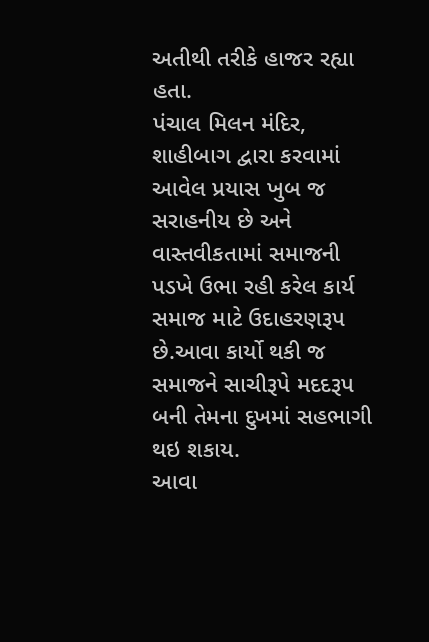અતીથી તરીકે હાજર રહ્યા હતા.
પંચાલ મિલન મંદિર, શાહીબાગ દ્વારા કરવામાં આવેલ પ્રયાસ ખુબ જ સરાહનીય છે અને વાસ્તવીકતામાં સમાજની પડખે ઉભા રહી કરેલ કાર્ય સમાજ માટે ઉદાહરણરૂપ છે.આવા કાર્યો થકી જ સમાજને સાચીરૂપે મદદરૂપ બની તેમના દુખમાં સહભાગી થઇ શકાય.
આવા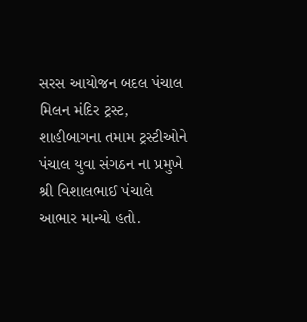સરસ આયોજન બદલ પંચાલ મિલન મંદિર ટ્રસ્ટ, શાહીબાગના તમામ ટ્રસ્ટીઓને પંચાલ યુવા સંગઠન ના પ્રમુખે શ્રી વિશાલભાઈ પંચાલે આભાર માન્યો હતો.